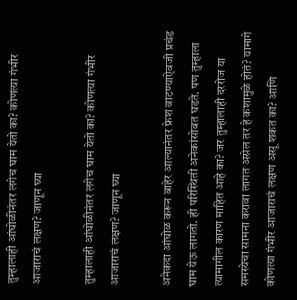तुम्हालाही आंघोळीनंतर लगेच घाम येतो का? कोणत्या गंभीर आजाराचं लक्षण? जाणून घ्या

तुम्हालाही आंघोळीनंतर लगेच घाम येतो का? कोणत्या गंभीर आजाराचं लक्षण? जाणून घ्या

अनेकदा आंघोळ करून बाहेर आल्यानंतर फ्रेश वाटण्याऐवजी प्रचंड घाम येऊ लागतो. ही परिस्थिती अनेकांसोबत घडते. पण तुम्हाला त्यामागील कारण माहित आहे का? जर तुम्हालाही दररोज या समस्येचा सामना करावा लागत असेल तर हे कशामुळे होतं? यामागे कोणत्या गंभीर आजाराचं लक्षण असू शकत का? आणि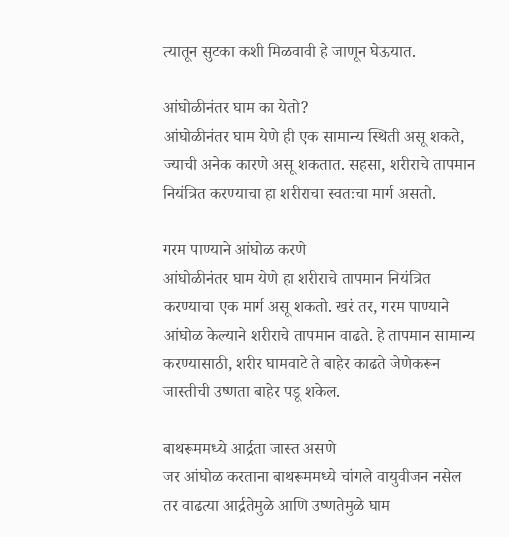त्यातून सुटका कशी मिळवावी हे जाणून घेऊयात.

आंघोळीनंतर घाम का येतो?
आंघोळीनंतर घाम येणे ही एक सामान्य स्थिती असू शकते, ज्याची अनेक कारणे असू शकतात. सहसा, शरीराचे तापमान नियंत्रित करण्याचा हा शरीराचा स्वतःचा मार्ग असतो.

गरम पाण्याने आंघोळ करणे
आंघोळीनंतर घाम येणे हा शरीराचे तापमान नियंत्रित करण्याचा एक मार्ग असू शकतो. खरं तर, गरम पाण्याने आंघोळ केल्याने शरीराचे तापमान वाढते. हे तापमान सामान्य करण्यासाठी, शरीर घामवाटे ते बाहेर काढते जेणेकरून जास्तीची उष्णता बाहेर पडू शकेल.

बाथरूममध्ये आर्द्रता जास्त असणे
जर आंघोळ करताना बाथरूममध्ये चांगले वायुवीजन नसेल तर वाढत्या आर्द्रतेमुळे आणि उष्णतेमुळे घाम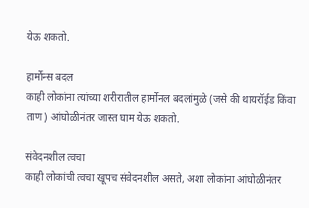येऊ शकतो.

हार्मोन्स बदल
काही लोकांना त्यांच्या शरीरातील हार्मोनल बदलांमुळे (जसे की थायरॉईड किंवा ताण) आंघोळीनंतर जास्त घाम येऊ शकतो.

संवेदनशील त्वचा
काही लोकांची त्वचा खूपच संवेदनशील असते, अशा लोकांना आंघोळीनंतर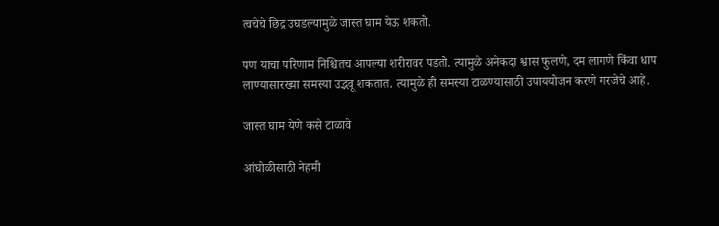त्वचेचे छिद्र उघडल्यामुळे जास्त घाम येऊ शकतो.

पण याचा परिणाम निश्चितच आपल्या शरीरावर पडतो. त्यामुळे अनेकदा श्वास फुलणे, दम लागणे किंवा धाप लाण्यासारख्या समस्या उद्भवू शकतात. त्यामुळे ही समस्या टाळण्यासाठी उपाययोजन करणे गरजेचे आहे.

जास्त घाम येणे कसे टाळावे

आंघोळीसाठी नेहमी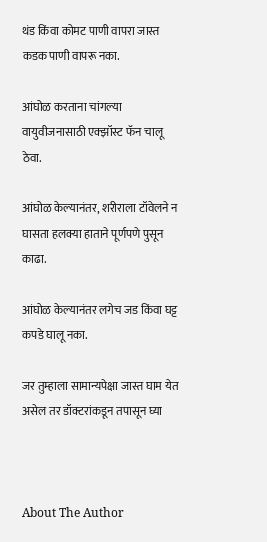थंड किंवा कोमट पाणी वापरा जास्त कडक पाणी वापरू नका.

आंघोळ करताना चांगल्या वायुवीजनासाठी एक्झॉस्ट फॅन चालू ठेवा.

आंघोळ केल्यानंतर, शरीराला टॉवेलने न घासता हलक्या हाताने पूर्णपणे पुसून काढा.

आंघोळ केल्यानंतर लगेच जड किंवा घट्ट कपडे घालू नका.

जर तुम्हाला सामान्यपेक्षा जास्त घाम येत असेल तर डॉक्टरांकडून तपासून घ्या



About The Author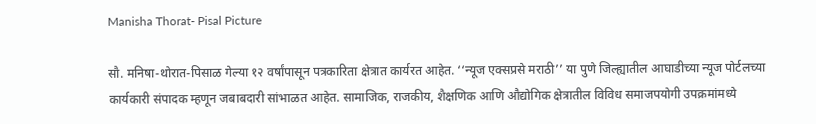Manisha Thorat- Pisal Picture

सौ. मनिषा-थोरात-पिसाळ गेल्या १२ वर्षांपासून पत्रकारिता क्षेत्रात कार्यरत आहेत. ‘‘न्यूज एक्सप्रसे मराठी’’ या पुणे जिल्ह्यातील आघाडीच्या न्यूज पोर्टलच्या कार्यकारी संपादक म्हणून जबाबदारी सांभाळत आहेत. सामाजिक, राजकीय, शैक्षणिक आणि औद्योगिक क्षेत्रातील विविध समाजपयोगी उपक्रमांमध्ये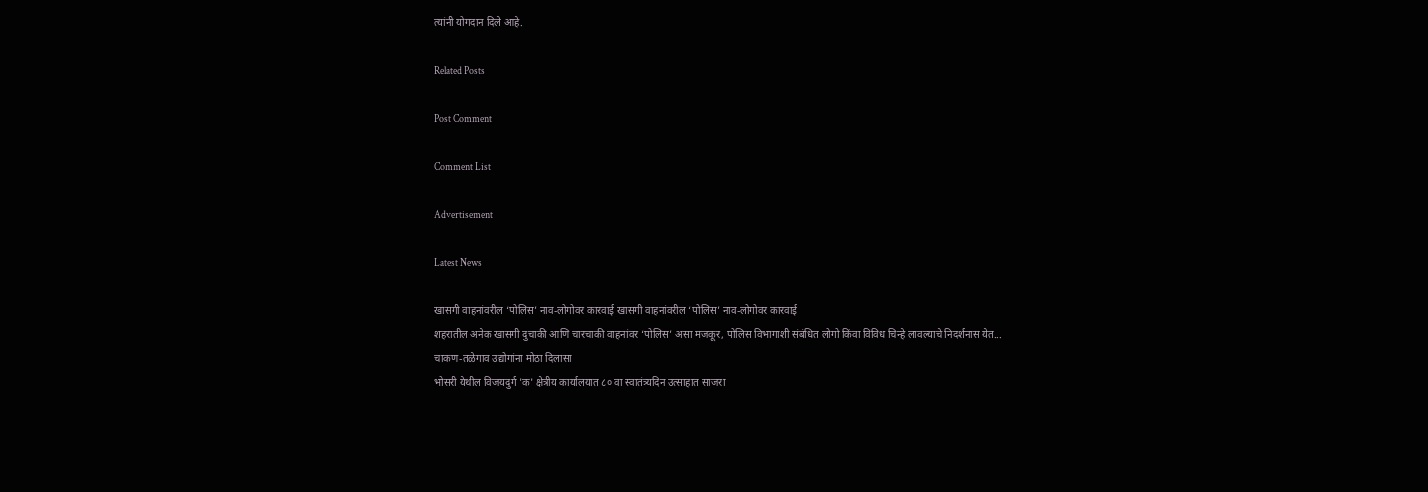त्यांनी योगदान दिले आहे.

Related Posts

Post Comment

Comment List

Advertisement

Latest News

खासगी वाहनांवरील ‘पोलिस’ नाव-लोगोवर कारवाई खासगी वाहनांवरील ‘पोलिस’ नाव-लोगोवर कारवाई
शहरातील अनेक खासगी दुचाकी आणि चारचाकी वाहनांवर ‘पोलिस’ असा मजकूर, पोलिस विभागाशी संबंधित लोगो किंवा विविध चिन्हे लावल्याचे निदर्शनास येत...
चाकण-तळेगाव उद्योगांना मोठा दिलासा
भोसरी येथील विजयदुर्ग 'क' क्षेत्रीय कार्यालयात ८० वा स्वातंत्र्यदिन उत्साहात साजरा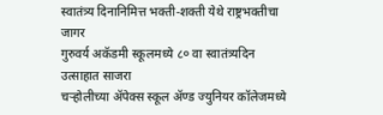स्वातंत्र्य दिनानिमित्त भक्ती-शक्ती येथे राष्ट्रभक्तीचा जागर
गुरुवर्य अकॅडमी स्कूलमध्ये ८० वा स्वातंत्र्यदिन उत्साहात साजरा
चऱ्होलीच्या अ‍ॅपेक्स स्कूल अ‍ॅण्ड ज्युनियर कॉलेजमध्ये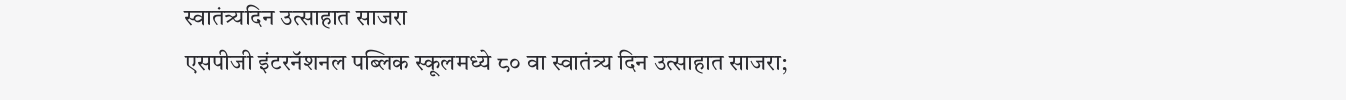स्वातंत्र्यदिन उत्साहात साजरा
एसपीजी इंटरनॅशनल पब्लिक स्कूलमध्ये ८० वा स्वातंत्र्य दिन उत्साहात साजरा;